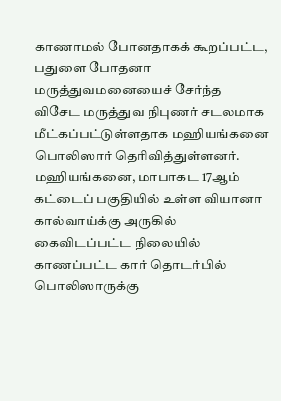காணாமல் போனதாகக் கூறப்பட்ட, பதுளை போதனா மருத்துவமனையைச் சேர்ந்த விசேட மருத்துவ நிபுணர் சடலமாக மீட்கப்பட்டுள்ளதாக மஹியங்கனை பொலிஸார் தெரிவித்துள்ளனர்.
மஹியங்கனை, மாபாகட 17ஆம் கட்டைப் பகுதியில் உள்ள வியானா கால்வாய்க்கு அருகில் கைவிடப்பட்ட நிலையில் காணப்பட்ட கார் தொடர்பில் பொலிஸாருக்கு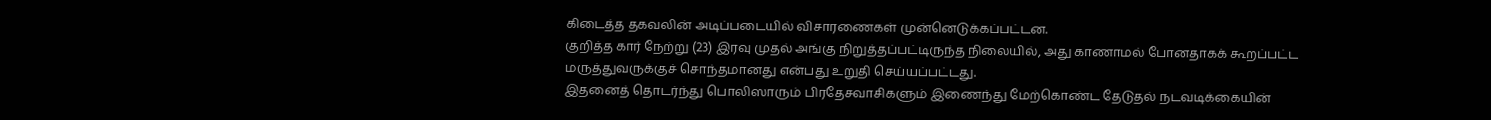கிடைத்த தகவலின் அடிப்படையில் விசாரணைகள் முன்னெடுக்கப்பட்டன.
குறித்த கார் நேற்று (23) இரவு முதல் அங்கு நிறுத்தப்பட்டிருந்த நிலையில், அது காணாமல் போனதாகக் கூறப்பட்ட மருத்துவருக்குச் சொந்தமானது என்பது உறுதி செய்யப்பட்டது.
இதனைத் தொடர்ந்து பொலிஸாரும் பிரதேசவாசிகளும் இணைந்து மேற்கொண்ட தேடுதல் நடவடிக்கையின்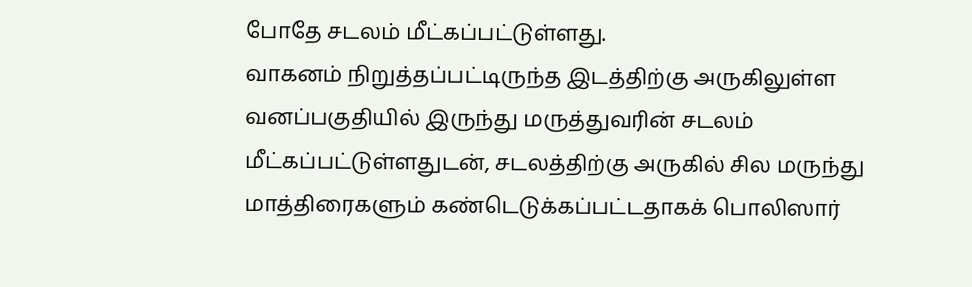போதே சடலம் மீட்கப்பட்டுள்ளது.
வாகனம் நிறுத்தப்பட்டிருந்த இடத்திற்கு அருகிலுள்ள வனப்பகுதியில் இருந்து மருத்துவரின் சடலம் மீட்கப்பட்டுள்ளதுடன், சடலத்திற்கு அருகில் சில மருந்து மாத்திரைகளும் கண்டெடுக்கப்பட்டதாகக் பொலிஸார்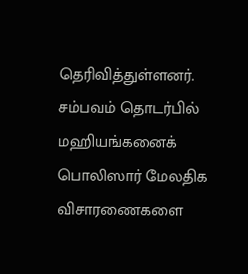தெரிவித்துள்ளனர்.
சம்பவம் தொடர்பில் மஹியங்கனைக் பொலிஸார் மேலதிக விசாரணைகளை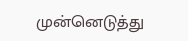முன்னெடுத்து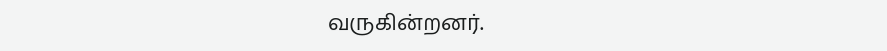வருகின்றனர்.